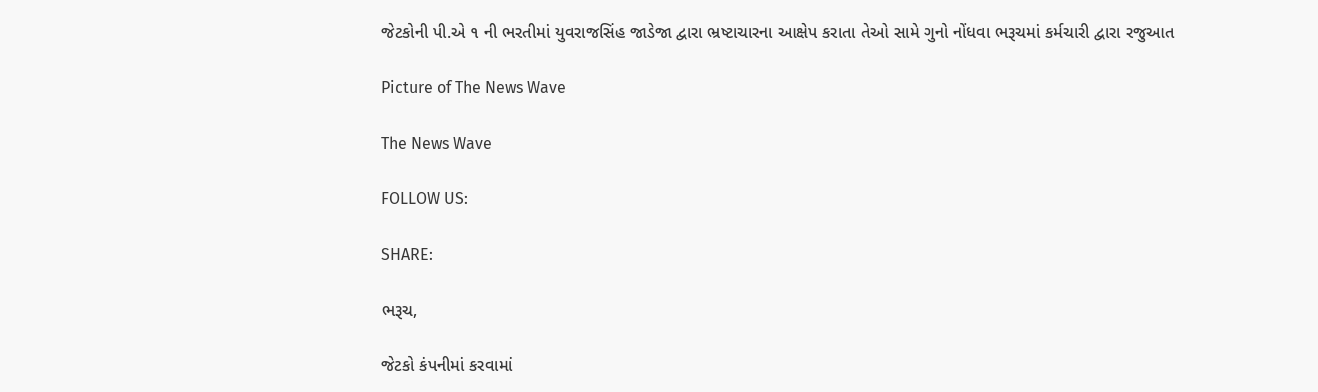જેટકોની પી.એ ૧ ની ભરતીમાં યુવરાજસિંહ જાડેજા દ્વારા ભ્રષ્ટાચારના આક્ષેપ કરાતા તેઓ સામે ગુનો નોંધવા ભરૂચમાં કર્મચારી દ્વારા રજુઆત

Picture of The News Wave

The News Wave

FOLLOW US:

SHARE:

ભરૂચ,

જેટકો કંપનીમાં કરવામાં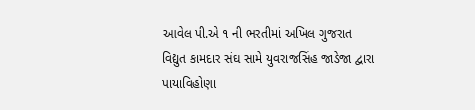આવેલ પી.એ ૧ ની ભરતીમાં અખિલ ગુજરાત વિદ્યુત કામદાર સંઘ સામે યુવરાજસિંહ જાડેજા દ્વારા પાયાવિહોણા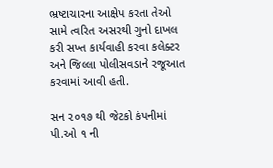ભ્રષ્ટાચારના આક્ષેપ કરતા તેઓ સામે ત્વરિત અસરથી ગુનો દાખલ કરી સખ્ત કાર્યવાહી કરવા કલેક્ટર અને જિલ્લા પોલીસવડાને રજૂઆત કરવામાં આવી હતી.

સન ૨૦૧૭ થી જેટકો કંપનીમાં પી.ઓ ૧ ની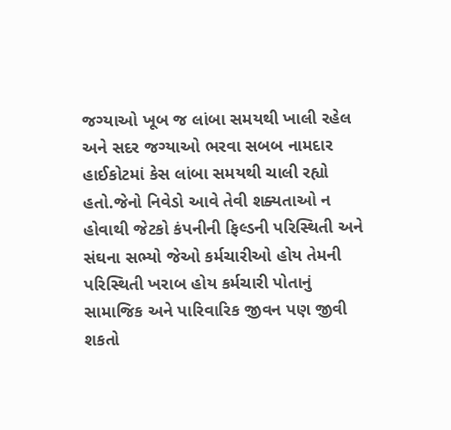જગ્યાઓ ખૂબ જ લાંબા સમયથી ખાલી રહેલ અને સદર જગ્યાઓ ભરવા સબબ નામદાર હાઈકોટમાં કેસ લાંબા સમયથી ચાલી રહ્યો હતો.જેનો નિવેડો આવે તેવી શક્યતાઓ ન હોવાથી જેટકો કંપનીની ફિલ્ડની પરિસ્થિતી અને સંઘના સભ્યો જેઓ કર્મચારીઓ હોય તેમની પરિસ્થિતી ખરાબ હોય કર્મચારી પોતાનું સામાજિક અને પારિવારિક જીવન પણ જીવી શકતો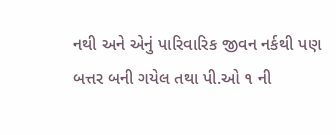નથી અને એનું પારિવારિક જીવન નર્કથી પણ બત્તર બની ગયેલ તથા પી.ઓ ૧ ની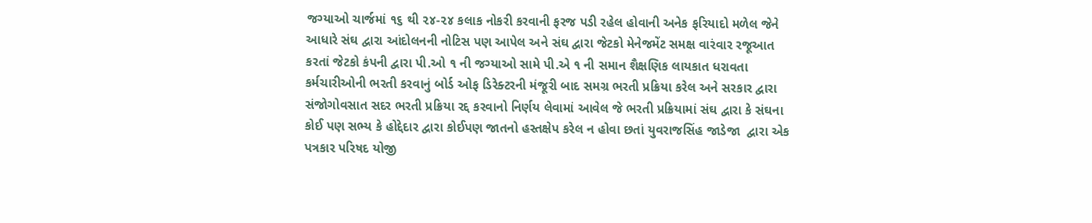જગ્યાઓ ચાર્જમાં ૧૬ થી ૨૪-૨૪ કલાક નોકરી કરવાની ફરજ પડી રહેલ હોવાની અનેક ફરિયાદો મળેલ જેને આધારે સંઘ દ્વારા આંદોલનની નોટિસ પણ આપેલ અને સંઘ દ્વારા જેટકો મેનેજમેંટ સમક્ષ વારંવાર રજૂઆત કરતાં જેટકો કંપની દ્વારા પી.ઓ ૧ ની જગ્યાઓ સામે પી.એ ૧ ની સમાન શૈક્ષણિક લાયકાત ધરાવતા કર્મચારીઓની ભરતી કરવાનું બોર્ડ ઓફ ડિરેક્ટરની મંજૂરી બાદ સમગ્ર ભરતી પ્રક્રિયા કરેલ અને સરકાર દ્વારા સંજોગોવસાત સદર ભરતી પ્રક્રિયા રદ્દ કરવાનો નિર્ણય લેવામાં આવેલ જે ભરતી પ્રક્રિયામાં સંઘ દ્વારા કે સંઘના કોઈ પણ સભ્ય કે હોદ્દેદાર દ્વારા કોઈપણ જાતનો હસ્તક્ષેપ કરેલ ન હોવા છતાં યુવરાજસિંહ જાડેજા  દ્વારા એક પત્રકાર પરિષદ યોજી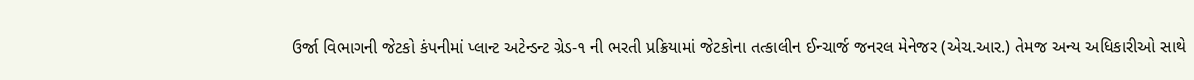ઉર્જા વિભાગની જેટકો કંપનીમાં પ્લાન્ટ અટેન્ડન્ટ ગ્રેડ-૧ ની ભરતી પ્રક્રિયામાં જેટકોના તત્કાલીન ઈન્ચાર્જ જનરલ મેનેજર (એચ.આર.) તેમજ અન્ય અધિકારીઓ સાથે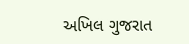અખિલ ગુજરાત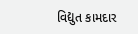વિદ્યુત કામદાર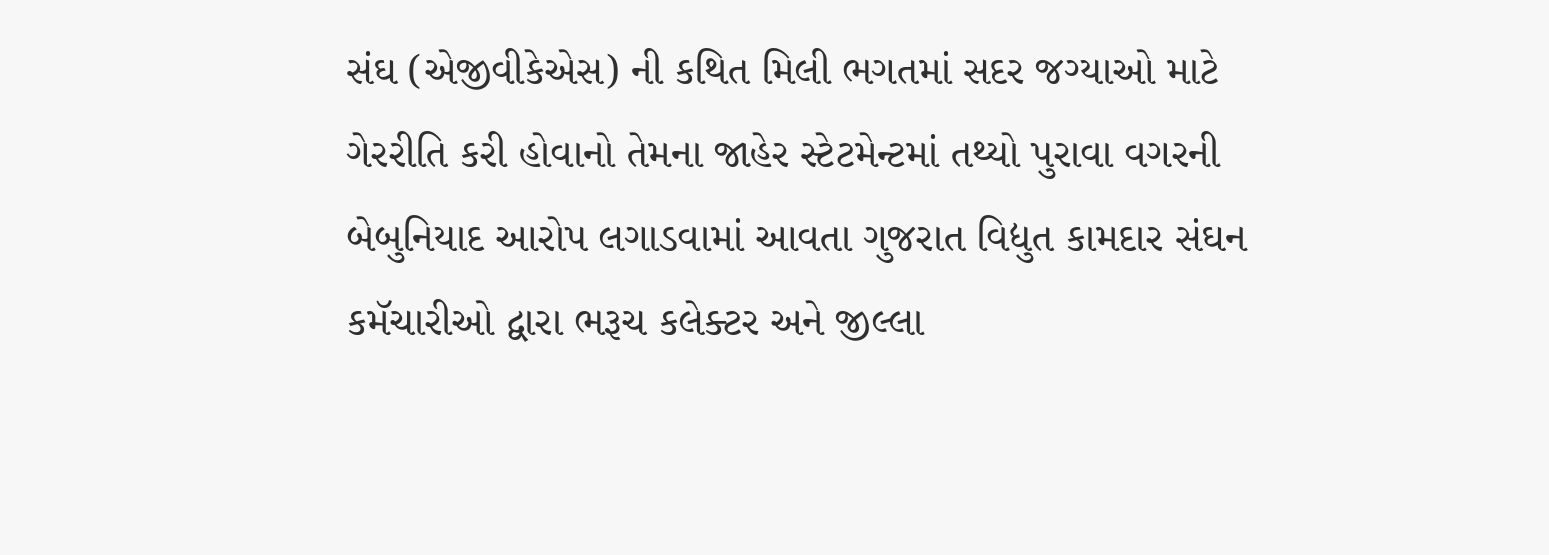સંઘ (એજીવીકેએસ) ની કથિત મિલી ભગતમાં સદર જગ્યાઓ માટે ગેરરીતિ કરી હોવાનો તેમના જાહેર સ્ટેટમેન્ટમાં તથ્યો પુરાવા વગરની બેબુનિયાદ આરોપ લગાડવામાં આવતા ગુજરાત વિદ્યુત કામદાર સંઘન કમૅચારીઓ દ્વારા ભરૂચ કલેક્ટર અને જીલ્લા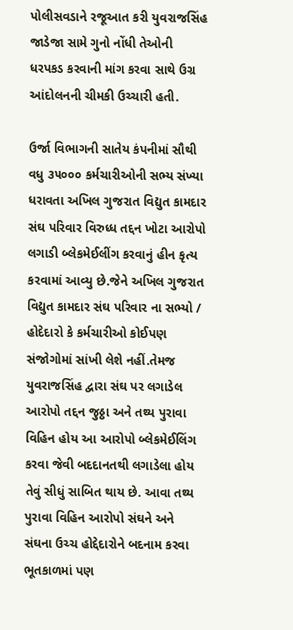પોલીસવડાને રજૂઆત કરી યુવરાજસિંહ જાડેજા સામે ગુનો નોંધી તેઓની ધરપકડ કરવાની માંગ કરવા સાથે ઉગ્ર આંદોલનની ચીમકી ઉચ્ચારી હતી.

ઉર્જા વિભાગની સાતેય કંપનીમાં સૌથી વધુ ૩૫૦૦૦ કર્મચારીઓની સભ્ય સંખ્યા ધરાવતા અખિલ ગુજરાત વિદ્યુત કામદાર સંઘ પરિવાર વિરુધ્ધ તદ્દન ખોટા આરોપો લગાડી બ્લેકમેઈલીંગ કરવાનું હીન કૃત્ય કરવામાં આવ્યુ છે.જેને અખિલ ગુજરાત વિદ્યુત કામદાર સંઘ પરિવાર ના સભ્યો / હોદેદારો કે કર્મચારીઓ કોઈપણ સંજોગોમાં સાંખી લેશે નહીં.તેમજ યુવરાજસિંહ દ્વારા સંઘ પર લગાડેલ આરોપો તદ્દન જુઠ્ઠા અને તથ્ય પુરાવા વિહિન હોય આ આરોપો બ્લેકમેઈલિંગ કરવા જેવી બદદાનતથી લગાડેલા હોય તેવું સીધું સાબિત થાય છે. આવા તથ્ય પુરાવા વિહિન આરોપો સંઘને અને સંઘના ઉચ્ચ હોદ્દેદારોને બદનામ કરવા ભૂતકાળમાં પણ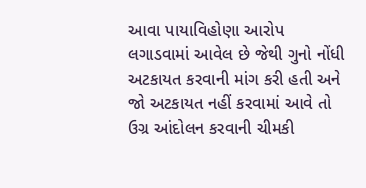આવા પાયાવિહોણા આરોપ લગાડવામાં આવેલ છે જેથી ગુનો નોંધી અટકાયત કરવાની માંગ કરી હતી અને જો અટકાયત નહીં કરવામાં આવે તો ઉગ્ર આંદોલન કરવાની ચીમકી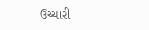ઉચ્ચારી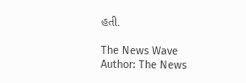હતી.

The News Wave
Author: The News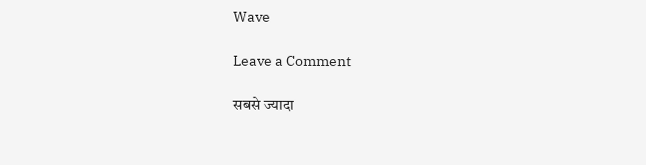Wave

Leave a Comment

सबसे ज्यादा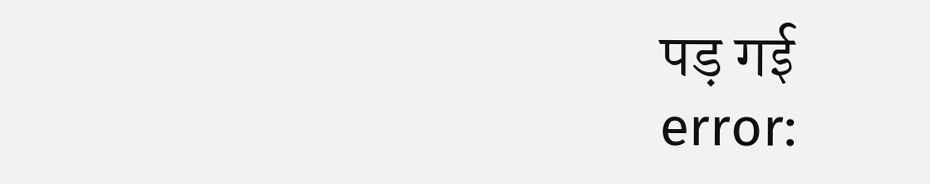पड़ गई
error: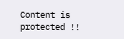Content is protected !!